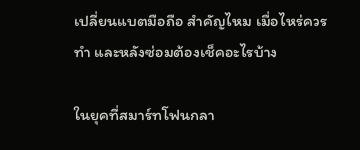เปลี่ยนแบตมือถือ สำคัญไหม เมื่อไหร่ควรทำ และหลังซ่อมต้องเช็คอะไรบ้าง

ในยุคที่สมาร์ทโฟนกลา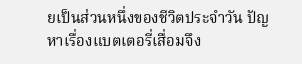ยเป็นส่วนหนึ่งของชีวิตประจำวัน ปัญหาเรื่องแบตเตอรี่เสื่อมจึง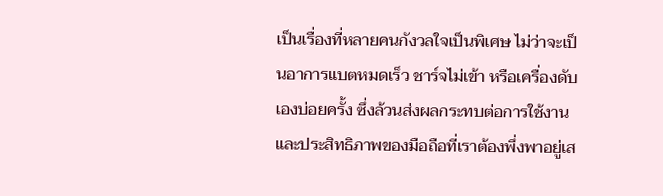เป็นเรื่องที่หลายคนกังวลใจเป็นพิเศษ ไม่ว่าจะเป็นอาการแบตหมดเร็ว ชาร์จไม่เข้า หรือเครื่องดับเองบ่อยครั้ง ซึ่งล้วนส่งผลกระทบต่อการใช้งานและประสิทธิภาพของมือถือที่เราต้องพึ่งพาอยู่เส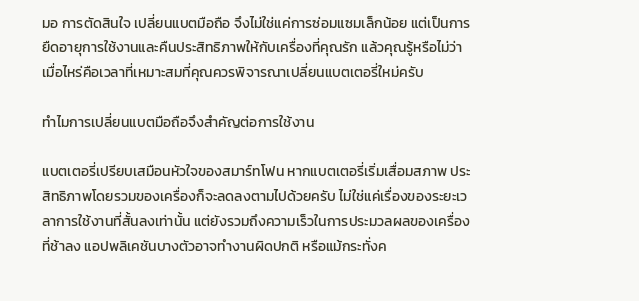มอ การตัดสินใจ เปลี่ยนแบตมือถือ จึงไม่ใช่แค่การซ่อมแซมเล็กน้อย แต่เป็นการยืดอายุการใช้งานและคืนประสิทธิภาพให้กับเครื่องที่คุณรัก แล้วคุณรู้หรือไม่ว่าเมื่อไหร่คือเวลาที่เหมาะสมที่คุณควรพิจารณาเปลี่ยนแบตเตอรี่ใหม่ครับ

ทำไมการเปลี่ยนแบตมือถือจึงสำคัญต่อการใช้งาน

แบตเตอรี่เปรียบเสมือนหัวใจของสมาร์ทโฟน หากแบตเตอรี่เริ่มเสื่อมสภาพ ประสิทธิภาพโดยรวมของเครื่องก็จะลดลงตามไปด้วยครับ ไม่ใช่แค่เรื่องของระยะเวลาการใช้งานที่สั้นลงเท่านั้น แต่ยังรวมถึงความเร็วในการประมวลผลของเครื่องที่ช้าลง แอปพลิเคชันบางตัวอาจทำงานผิดปกติ หรือแม้กระทั่งค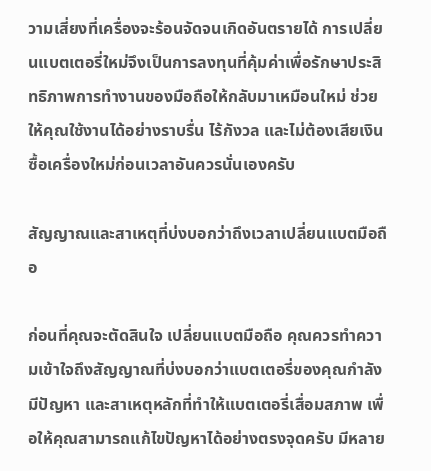วามเสี่ยงที่เครื่องจะร้อนจัดจนเกิดอันตรายได้ การเปลี่ยนแบตเตอรี่ใหม่จึงเป็นการลงทุนที่คุ้มค่าเพื่อรักษาประสิทธิภาพการทำงานของมือถือให้กลับมาเหมือนใหม่ ช่วยให้คุณใช้งานได้อย่างราบรื่น ไร้กังวล และไม่ต้องเสียเงินซื้อเครื่องใหม่ก่อนเวลาอันควรนั่นเองครับ

สัญญาณและสาเหตุที่บ่งบอกว่าถึงเวลาเปลี่ยนแบตมือถือ

ก่อนที่คุณจะตัดสินใจ เปลี่ยนแบตมือถือ คุณควรทำความเข้าใจถึงสัญญาณที่บ่งบอกว่าแบตเตอรี่ของคุณกำลังมีปัญหา และสาเหตุหลักที่ทำให้แบตเตอรี่เสื่อมสภาพ เพื่อให้คุณสามารถแก้ไขปัญหาได้อย่างตรงจุดครับ มีหลาย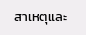สาเหตุและ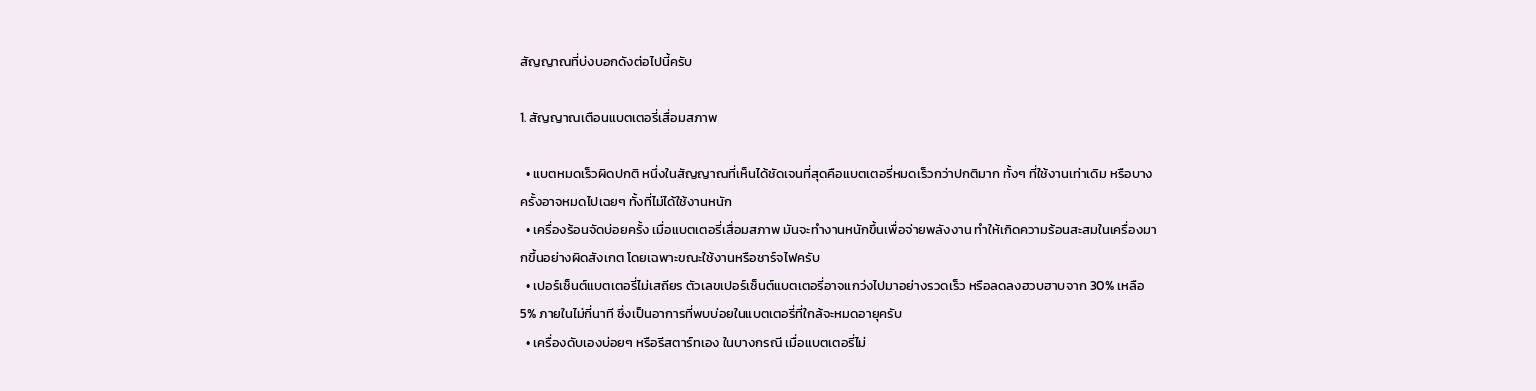สัญญาณที่บ่งบอกดังต่อไปนี้ครับ

1. สัญญาณเตือนแบตเตอรี่เสื่อมสภาพ

  • แบตหมดเร็วผิดปกติ หนึ่งในสัญญาณที่เห็นได้ชัดเจนที่สุดคือแบตเตอรี่หมดเร็วกว่าปกติมาก ทั้งๆ ที่ใช้งานเท่าเดิม หรือบางครั้งอาจหมดไปเฉยๆ ทั้งที่ไม่ได้ใช้งานหนัก
  • เครื่องร้อนจัดบ่อยครั้ง เมื่อแบตเตอรี่เสื่อมสภาพ มันจะทำงานหนักขึ้นเพื่อจ่ายพลังงาน ทำให้เกิดความร้อนสะสมในเครื่องมากขึ้นอย่างผิดสังเกต โดยเฉพาะขณะใช้งานหรือชาร์จไฟครับ
  • เปอร์เซ็นต์แบตเตอรี่ไม่เสถียร ตัวเลขเปอร์เซ็นต์แบตเตอรี่อาจแกว่งไปมาอย่างรวดเร็ว หรือลดลงฮวบฮาบจาก 30% เหลือ 5% ภายในไม่กี่นาที ซึ่งเป็นอาการที่พบบ่อยในแบตเตอรี่ที่ใกล้จะหมดอายุครับ
  • เครื่องดับเองบ่อยๆ หรือรีสตาร์ทเอง ในบางกรณี เมื่อแบตเตอรี่ไม่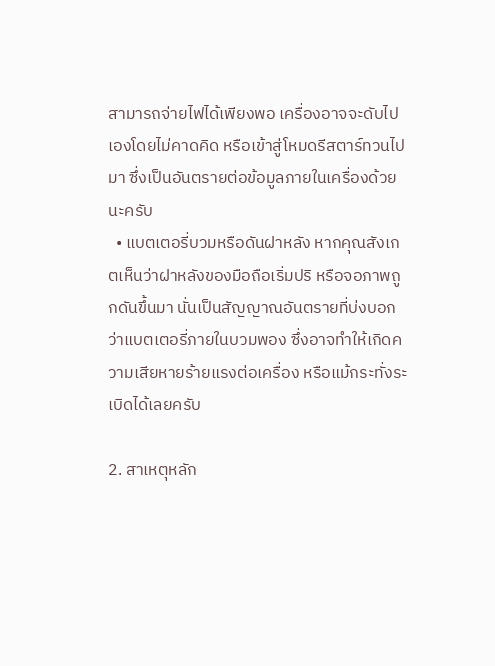สามารถจ่ายไฟได้เพียงพอ เครื่องอาจจะดับไปเองโดยไม่คาดคิด หรือเข้าสู่โหมดรีสตาร์ทวนไปมา ซึ่งเป็นอันตรายต่อข้อมูลภายในเครื่องด้วยนะครับ
  • แบตเตอรี่บวมหรือดันฝาหลัง หากคุณสังเกตเห็นว่าฝาหลังของมือถือเริ่มปริ หรือจอภาพถูกดันขึ้นมา นั่นเป็นสัญญาณอันตรายที่บ่งบอกว่าแบตเตอรี่ภายในบวมพอง ซึ่งอาจทำให้เกิดความเสียหายร้ายแรงต่อเครื่อง หรือแม้กระทั่งระเบิดได้เลยครับ

2. สาเหตุหลัก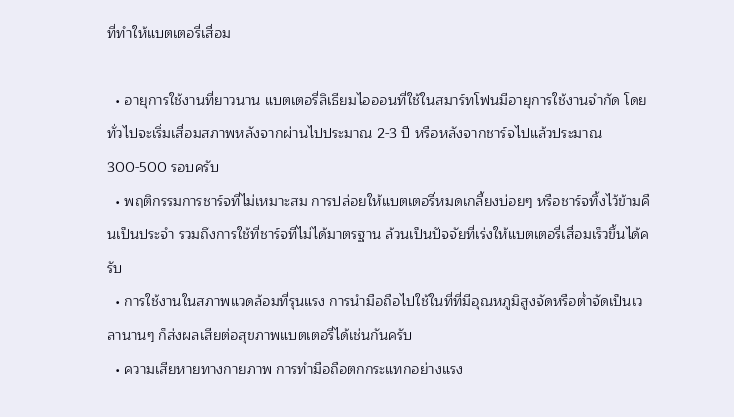ที่ทำให้แบตเตอรี่เสื่อม

  • อายุการใช้งานที่ยาวนาน แบตเตอรี่ลิเธียมไอออนที่ใช้ในสมาร์ทโฟนมีอายุการใช้งานจำกัด โดยทั่วไปจะเริ่มเสื่อมสภาพหลังจากผ่านไปประมาณ 2-3 ปี หรือหลังจากชาร์จไปแล้วประมาณ 300-500 รอบครับ
  • พฤติกรรมการชาร์จที่ไม่เหมาะสม การปล่อยให้แบตเตอรี่หมดเกลี้ยงบ่อยๆ หรือชาร์จทิ้งไว้ข้ามคืนเป็นประจำ รวมถึงการใช้ที่ชาร์จที่ไม่ได้มาตรฐาน ล้วนเป็นปัจจัยที่เร่งให้แบตเตอรี่เสื่อมเร็วขึ้นได้ครับ
  • การใช้งานในสภาพแวดล้อมที่รุนแรง การนำมือถือไปใช้ในที่ที่มีอุณหภูมิสูงจัดหรือต่ำจัดเป็นเวลานานๆ ก็ส่งผลเสียต่อสุขภาพแบตเตอรี่ได้เช่นกันครับ
  • ความเสียหายทางกายภาพ การทำมือถือตกกระแทกอย่างแรง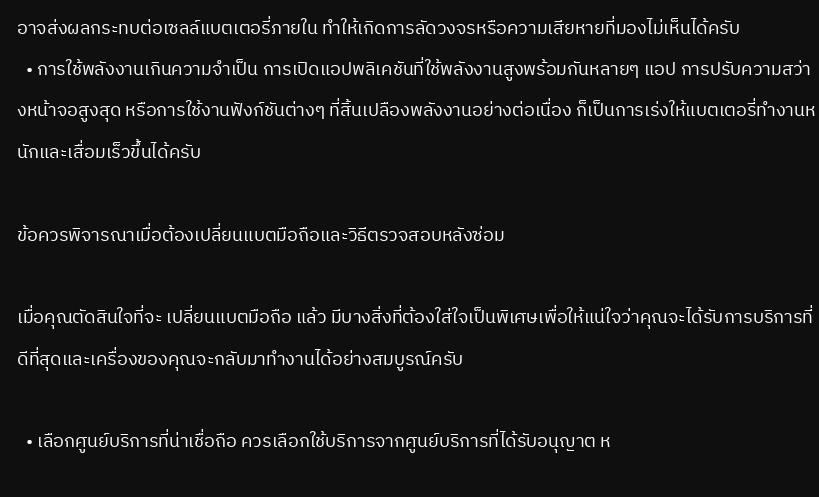อาจส่งผลกระทบต่อเซลล์แบตเตอรี่ภายใน ทำให้เกิดการลัดวงจรหรือความเสียหายที่มองไม่เห็นได้ครับ
  • การใช้พลังงานเกินความจำเป็น การเปิดแอปพลิเคชันที่ใช้พลังงานสูงพร้อมกันหลายๆ แอป การปรับความสว่างหน้าจอสูงสุด หรือการใช้งานฟังก์ชันต่างๆ ที่สิ้นเปลืองพลังงานอย่างต่อเนื่อง ก็เป็นการเร่งให้แบตเตอรี่ทำงานหนักและเสื่อมเร็วขึ้นได้ครับ

ข้อควรพิจารณาเมื่อต้องเปลี่ยนแบตมือถือและวิธีตรวจสอบหลังซ่อม

เมื่อคุณตัดสินใจที่จะ เปลี่ยนแบตมือถือ แล้ว มีบางสิ่งที่ต้องใส่ใจเป็นพิเศษเพื่อให้แน่ใจว่าคุณจะได้รับการบริการที่ดีที่สุดและเครื่องของคุณจะกลับมาทำงานได้อย่างสมบูรณ์ครับ

  • เลือกศูนย์บริการที่น่าเชื่อถือ ควรเลือกใช้บริการจากศูนย์บริการที่ได้รับอนุญาต ห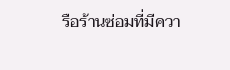รือร้านซ่อมที่มีควา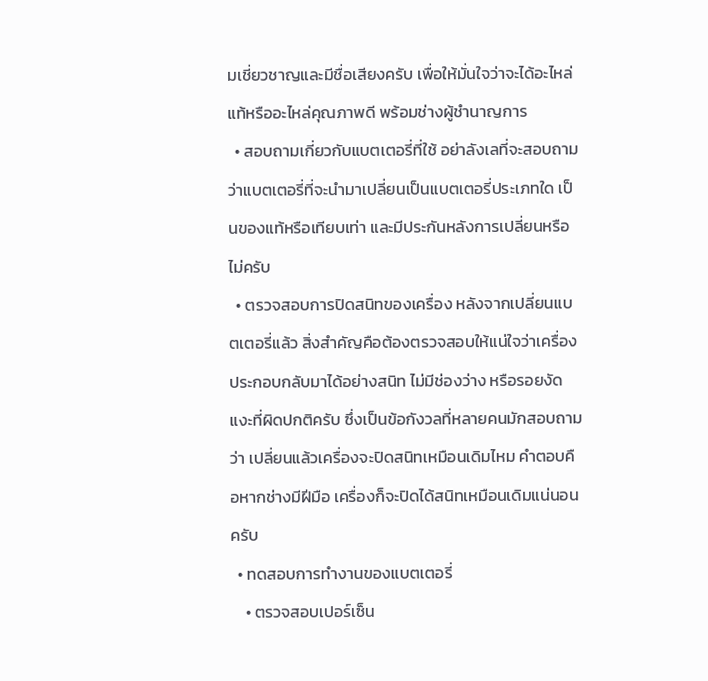มเชี่ยวชาญและมีชื่อเสียงครับ เพื่อให้มั่นใจว่าจะได้อะไหล่แท้หรืออะไหล่คุณภาพดี พร้อมช่างผู้ชำนาญการ
  • สอบถามเกี่ยวกับแบตเตอรี่ที่ใช้ อย่าลังเลที่จะสอบถามว่าแบตเตอรี่ที่จะนำมาเปลี่ยนเป็นแบตเตอรี่ประเภทใด เป็นของแท้หรือเทียบเท่า และมีประกันหลังการเปลี่ยนหรือไม่ครับ
  • ตรวจสอบการปิดสนิทของเครื่อง หลังจากเปลี่ยนแบตเตอรี่แล้ว สิ่งสำคัญคือต้องตรวจสอบให้แน่ใจว่าเครื่องประกอบกลับมาได้อย่างสนิท ไม่มีช่องว่าง หรือรอยงัดแงะที่ผิดปกติครับ ซึ่งเป็นข้อกังวลที่หลายคนมักสอบถามว่า เปลี่ยนแล้วเครื่องจะปิดสนิทเหมือนเดิมไหม คำตอบคือหากช่างมีฝีมือ เครื่องก็จะปิดได้สนิทเหมือนเดิมแน่นอนครับ
  • ทดสอบการทำงานของแบตเตอรี่
    • ตรวจสอบเปอร์เซ็น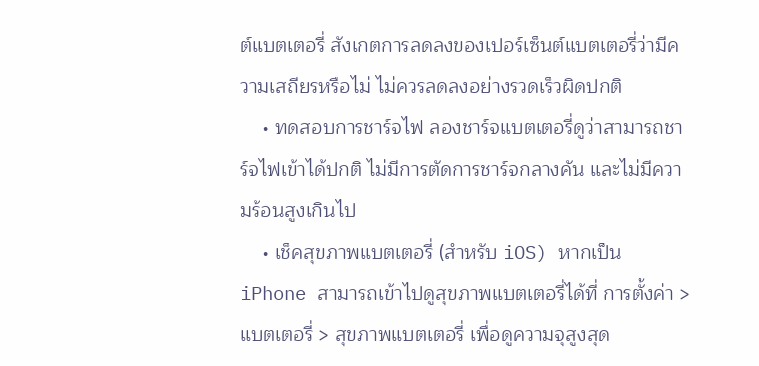ต์แบตเตอรี่ สังเกตการลดลงของเปอร์เซ็นต์แบตเตอรี่ว่ามีความเสถียรหรือไม่ ไม่ควรลดลงอย่างรวดเร็วผิดปกติ
    • ทดสอบการชาร์จไฟ ลองชาร์จแบตเตอรี่ดูว่าสามารถชาร์จไฟเข้าได้ปกติ ไม่มีการตัดการชาร์จกลางคัน และไม่มีความร้อนสูงเกินไป
    • เช็คสุขภาพแบตเตอรี่ (สำหรับ iOS) หากเป็น iPhone สามารถเข้าไปดูสุขภาพแบตเตอรี่ได้ที่ การตั้งค่า > แบตเตอรี่ > สุขภาพแบตเตอรี่ เพื่อดูความจุสูงสุด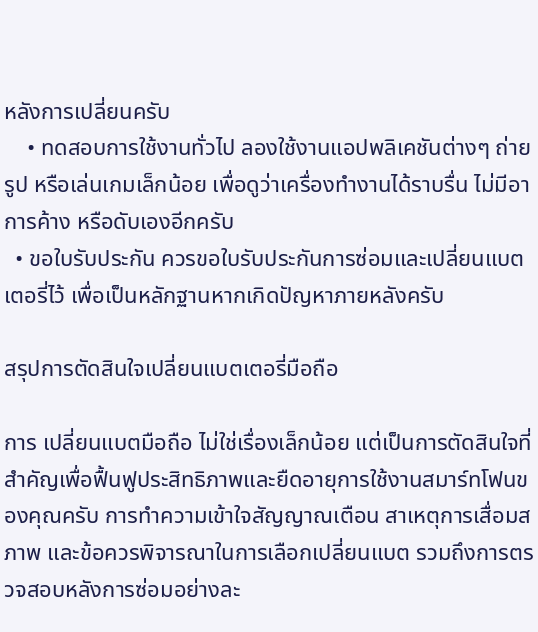หลังการเปลี่ยนครับ
    • ทดสอบการใช้งานทั่วไป ลองใช้งานแอปพลิเคชันต่างๆ ถ่ายรูป หรือเล่นเกมเล็กน้อย เพื่อดูว่าเครื่องทำงานได้ราบรื่น ไม่มีอาการค้าง หรือดับเองอีกครับ
  • ขอใบรับประกัน ควรขอใบรับประกันการซ่อมและเปลี่ยนแบตเตอรี่ไว้ เพื่อเป็นหลักฐานหากเกิดปัญหาภายหลังครับ

สรุปการตัดสินใจเปลี่ยนแบตเตอรี่มือถือ

การ เปลี่ยนแบตมือถือ ไม่ใช่เรื่องเล็กน้อย แต่เป็นการตัดสินใจที่สำคัญเพื่อฟื้นฟูประสิทธิภาพและยืดอายุการใช้งานสมาร์ทโฟนของคุณครับ การทำความเข้าใจสัญญาณเตือน สาเหตุการเสื่อมสภาพ และข้อควรพิจารณาในการเลือกเปลี่ยนแบต รวมถึงการตรวจสอบหลังการซ่อมอย่างละ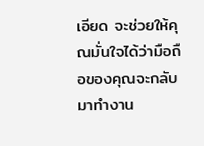เอียด จะช่วยให้คุณมั่นใจได้ว่ามือถือของคุณจะกลับมาทำงาน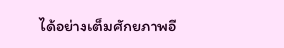ได้อย่างเต็มศักยภาพอี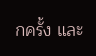กครั้ง และ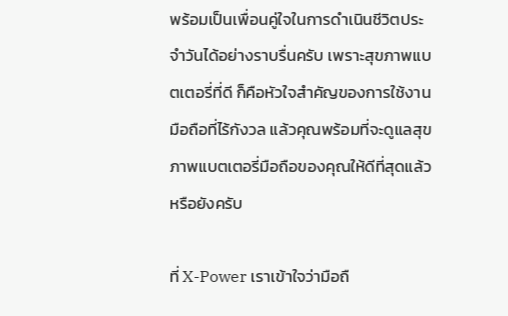พร้อมเป็นเพื่อนคู่ใจในการดำเนินชีวิตประจำวันได้อย่างราบรื่นครับ เพราะสุขภาพแบตเตอรี่ที่ดี ก็คือหัวใจสำคัญของการใช้งานมือถือที่ไร้กังวล แล้วคุณพร้อมที่จะดูแลสุขภาพแบตเตอรี่มือถือของคุณให้ดีที่สุดแล้วหรือยังครับ

ที่ X-Power เราเข้าใจว่ามือถื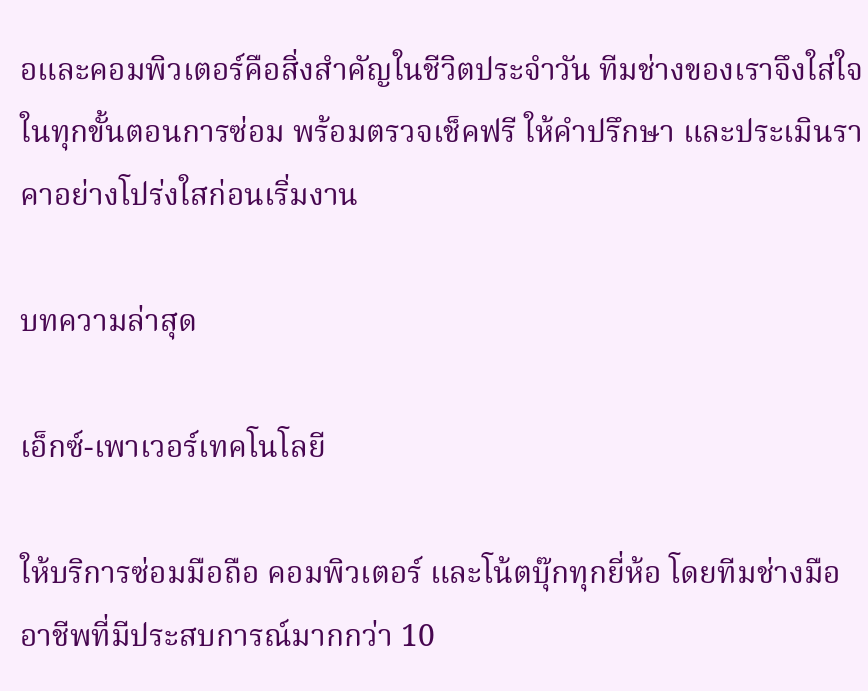อและคอมพิวเตอร์คือสิ่งสำคัญในชีวิตประจำวัน ทีมช่างของเราจึงใส่ใจในทุกขั้นตอนการซ่อม พร้อมตรวจเช็คฟรี ให้คำปรึกษา และประเมินราคาอย่างโปร่งใสก่อนเริ่มงาน

บทความล่าสุด

เอ็กซ์-เพาเวอร์เทคโนโลยี

ให้บริการซ่อมมือถือ คอมพิวเตอร์ และโน้ตบุ๊กทุกยี่ห้อ โดยทีมช่างมืออาชีพที่มีประสบการณ์มากกว่า 10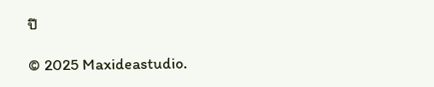ปี

© 2025 Maxideastudio.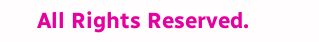All Rights Reserved.